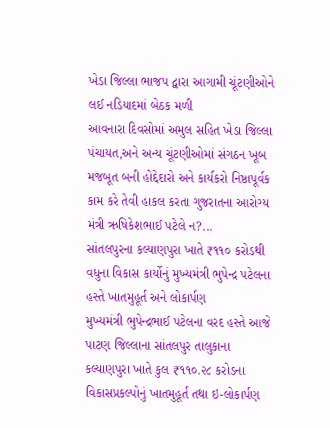ખેડા જિલ્લા ભાજપ દ્વારા આગામી ચૂંટણીઓને લઈ નડિયાદમાં બેઠક મળી
આવનારા દિવસોમાં અમુલ સહિત ખેડા જિલ્લા પંચાયત,અને અન્ય ચૂંટણીઓમાં સંગઠન ખૂબ મજબૂત બની હોદ્દેદારો અને કાર્યકરો નિષ્ઠાપૂર્વક કામ કરે તેવી હાકલ કરતા ગુજરાતના આરોગ્ય મંત્રી ઋષિકેશભાઈ પટેલે ન?...
સાંતલપુરના કલ્યાણપુરા ખાતે ₹૧૧૦ કરોડથી વધુના વિકાસ કાર્યોનું મુખ્યમંત્રી ભુપેન્દ્ર પટેલના હસ્તે ખાતમુહૂર્ત અને લોકાર્પણ
મુખ્યમંત્રી ભુપેન્દ્રભાઈ પટેલના વરદ હસ્તે આજે પાટણ જિલ્લાના સાંતલપુર તાલુકાના કલ્યાણપુરા ખાતે કુલ ₹૧૧૦.૨૮ કરોડના વિકાસપ્રકલ્પોનું ખાતમુહૂર્ત તથા ઇ-લોકાર્પણ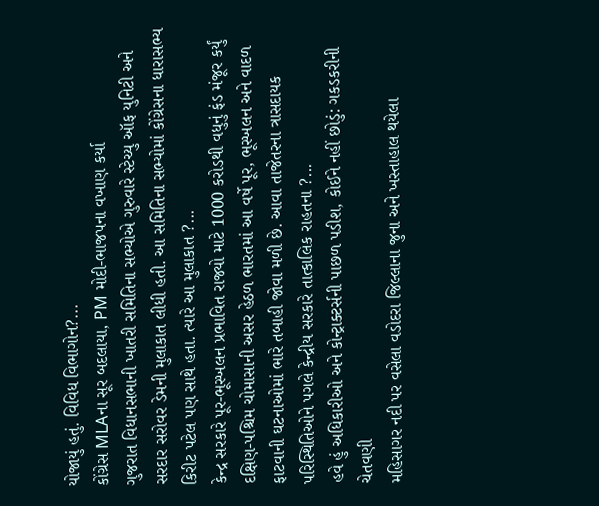યોજાયું હતું. વિવિધ વિભાગોન?...
કોંગ્રેસ MLAના સૂર બદલાયા, PM મોદી-ભાજપના વખાણ કર્યા
ગુજરાત વિધાનસભાની ખાતરી સમિતિના સભ્યોએ ગુરુવારે સ્ટેચ્યુ ઑફ યુનિટી અને સરદાર સરોવર ડેમની મુલાકાત લીધી હતી. આ સમિતિના સભ્યોમાં કોંગ્રેસના ધારાસભ્ય કિરીટ પટેલ પણ સાથે હતા. ત્યારે આ મુલાકાત ?...
કેન્દ્ર સરકારે પૂર-ભૂસ્ખલન પ્રભાવિત રાજ્યો માટે 1000 કરોડથી વધુનું ફંડ મંજૂર કર્યું
દક્ષિણ-પશ્ચિમ ચોમાસાની અસર હેઠળ ભારતમાં આ વર્ષે પૂર, ભૂસ્ખલન અને વાદળ ફાટવાની ઘટનાઓમાં ભારે તબાહી જોવા મળી છે. આવા તાજેતરના ત્રાસદાયક પરિસ્થિતિઓને પગલે કેન્દ્રીય સરકારે તાત્કાલિક રાહતના ?...
હવે હું અધિકારીઓ અને કોન્ટ્રાક્ટર્સની પાછળ પડીશ, કોઈને નહીં છોડું: ગકડકરીની ચેતવણી
મહિસાગર નદી પર વસેલા વડોદરા જિલ્લાના જુના અને ખસ્તાહાલ થયેલા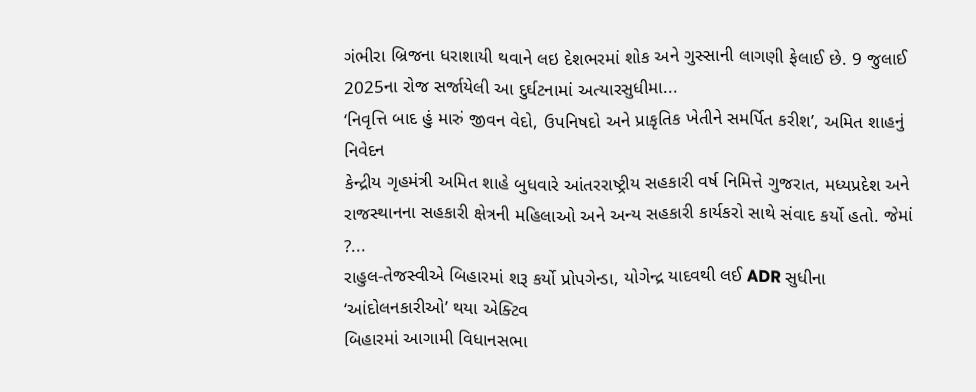ગંભીરા બ્રિજના ધરાશાયી થવાને લઇ દેશભરમાં શોક અને ગુસ્સાની લાગણી ફેલાઈ છે. 9 જુલાઈ 2025ના રોજ સર્જાયેલી આ દુર્ઘટનામાં અત્યારસુધીમા...
‘નિવૃત્તિ બાદ હું મારું જીવન વેદો, ઉપનિષદો અને પ્રાકૃતિક ખેતીને સમર્પિત કરીશ’, અમિત શાહનું નિવેદન
કેન્દ્રીય ગૃહમંત્રી અમિત શાહે બુધવારે આંતરરાષ્ટ્રીય સહકારી વર્ષ નિમિત્તે ગુજરાત, મધ્યપ્રદેશ અને રાજસ્થાનના સહકારી ક્ષેત્રની મહિલાઓ અને અન્ય સહકારી કાર્યકરો સાથે સંવાદ કર્યો હતો. જેમાં ?...
રાહુલ-તેજસ્વીએ બિહારમાં શરૂ કર્યો પ્રોપગેન્ડા, યોગેન્દ્ર યાદવથી લઈ ADR સુધીના ‘આંદોલનકારીઓ’ થયા એક્ટિવ
બિહારમાં આગામી વિધાનસભા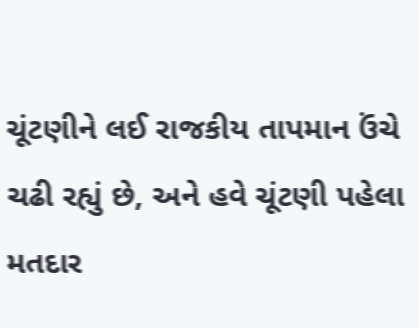ચૂંટણીને લઈ રાજકીય તાપમાન ઉંચે ચઢી રહ્યું છે, અને હવે ચૂંટણી પહેલા મતદાર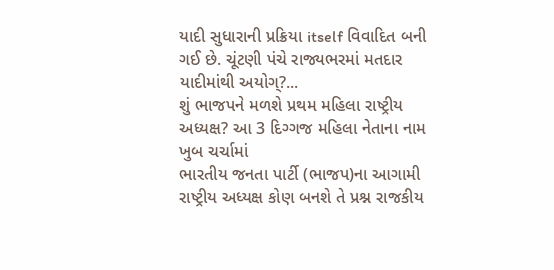યાદી સુધારાની પ્રક્રિયા itself વિવાદિત બની ગઈ છે. ચૂંટણી પંચે રાજ્યભરમાં મતદાર યાદીમાંથી અયોગ્?...
શું ભાજપને મળશે પ્રથમ મહિલા રાષ્ટ્રીય અધ્યક્ષ? આ 3 દિગ્ગજ મહિલા નેતાના નામ ખુબ ચર્ચામાં
ભારતીય જનતા પાર્ટી (ભાજપ)ના આગામી રાષ્ટ્રીય અધ્યક્ષ કોણ બનશે તે પ્રશ્ન રાજકીય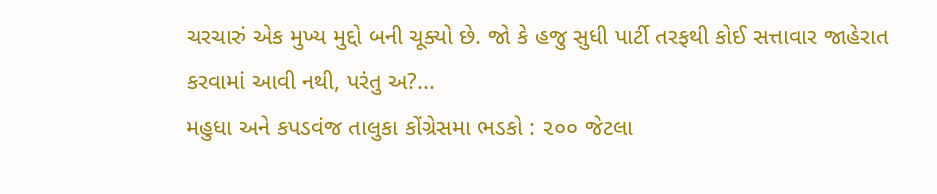ચરચારું એક મુખ્ય મુદ્દો બની ચૂક્યો છે. જો કે હજુ સુધી પાર્ટી તરફથી કોઈ સત્તાવાર જાહેરાત કરવામાં આવી નથી, પરંતુ અ?...
મહુધા અને કપડવંજ તાલુકા કોંગ્રેસમા ભડકો : ૨૦૦ જેટલા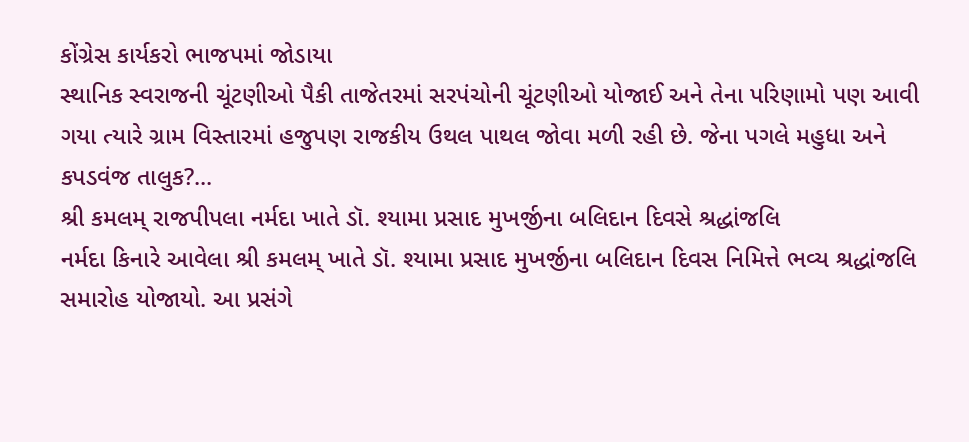કોંગ્રેસ કાર્યકરો ભાજપમાં જોડાયા
સ્થાનિક સ્વરાજની ચૂંટણીઓ પૈકી તાજેતરમાં સરપંચોની ચૂંટણીઓ યોજાઈ અને તેના પરિણામો પણ આવી ગયા ત્યારે ગ્રામ વિસ્તારમાં હજુપણ રાજકીય ઉથલ પાથલ જોવા મળી રહી છે. જેના પગલે મહુધા અને કપડવંજ તાલુક?...
શ્રી કમલમ્ રાજપીપલા નર્મદા ખાતે ડૉ. શ્યામા પ્રસાદ મુખર્જીના બલિદાન દિવસે શ્રદ્ધાંજલિ
નર્મદા કિનારે આવેલા શ્રી કમલમ્ ખાતે ડૉ. શ્યામા પ્રસાદ મુખર્જીના બલિદાન દિવસ નિમિત્તે ભવ્ય શ્રદ્ધાંજલિ સમારોહ યોજાયો. આ પ્રસંગે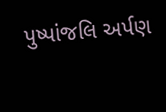પુષ્પાંજલિ અર્પણ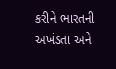કરીને ભારતની અખંડતા અને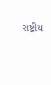રાષ્ટ્રીય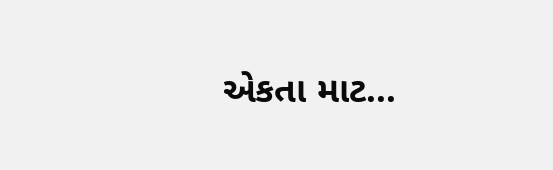એકતા માટ...